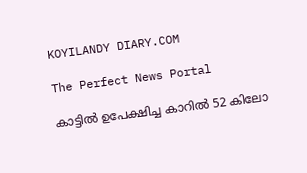KOYILANDY DIARY.COM

The Perfect News Portal

കാട്ടില്‍ ഉപേക്ഷിച്ച കാറില്‍ 52 കിലോ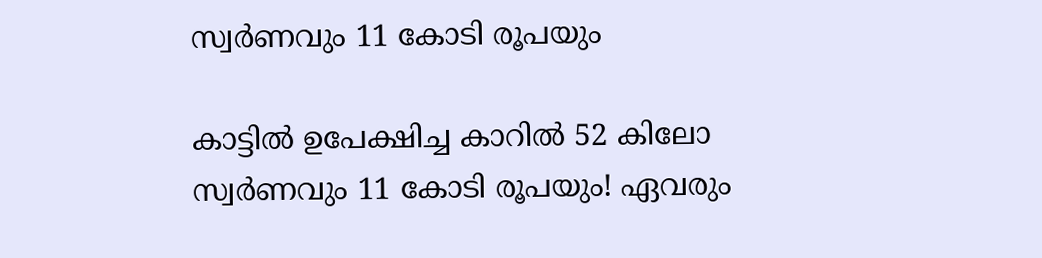സ്വര്‍ണവും 11 കോടി രൂപയും

കാട്ടില്‍ ഉപേക്ഷിച്ച കാറില്‍ 52 കിലോ സ്വര്‍ണവും 11 കോടി രൂപയും! ഏവരും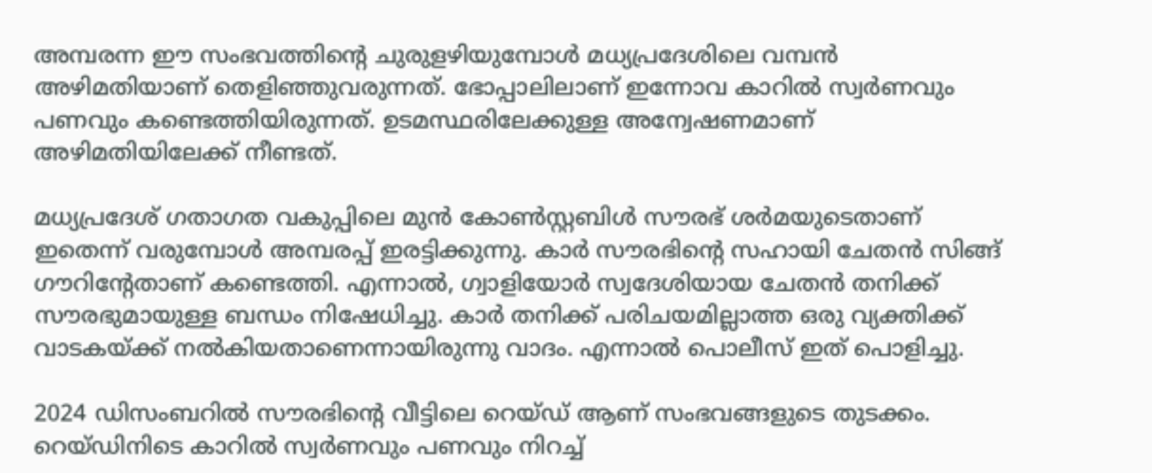അമ്പരന്ന ഈ സംഭവത്തിൻ്റെ ചുരുളഴിയുമ്പോൾ മധ്യപ്രദേശിലെ വമ്പൻ അഴിമതിയാണ് തെളിഞ്ഞുവരുന്നത്. ഭോപ്പാലിലാണ് ഇന്നോവ കാറിൽ സ്വർണവും പണവും കണ്ടെത്തിയിരുന്നത്. ഉടമസ്ഥരിലേക്കുള്ള അന്വേഷണമാണ് അഴിമതിയിലേക്ക് നീണ്ടത്.

മധ്യപ്രദേശ് ഗതാഗത വകുപ്പിലെ മുന്‍ കോണ്‍സ്റ്റബിൾ സൗരഭ് ശര്‍മയുടെതാണ് ഇതെന്ന് വരുമ്പോൾ അമ്പരപ്പ് ഇരട്ടിക്കുന്നു. കാര്‍ സൗരഭിന്റെ സഹായി ചേതന്‍ സിങ്ങ് ഗൗറിന്റേതാണ് കണ്ടെത്തി. എന്നാല്‍, ഗ്വാളിയോര്‍ സ്വദേശിയായ ചേതന്‍ തനിക്ക് സൗരഭുമായുള്ള ബന്ധം നിഷേധിച്ചു. കാര്‍ തനിക്ക് പരിചയമില്ലാത്ത ഒരു വ്യക്തിക്ക് വാടകയ്ക്ക് നല്‍കിയതാണെന്നായിരുന്നു വാദം. എന്നാൽ പൊലീസ് ഇത് പൊളിച്ചു.

2024 ഡിസംബറില്‍ സൗരഭിന്റെ വീട്ടിലെ റെയ്ഡ് ആണ് സംഭവങ്ങളുടെ തുടക്കം. റെയ്ഡിനിടെ കാറില്‍ സ്വര്‍ണവും പണവും നിറച്ച്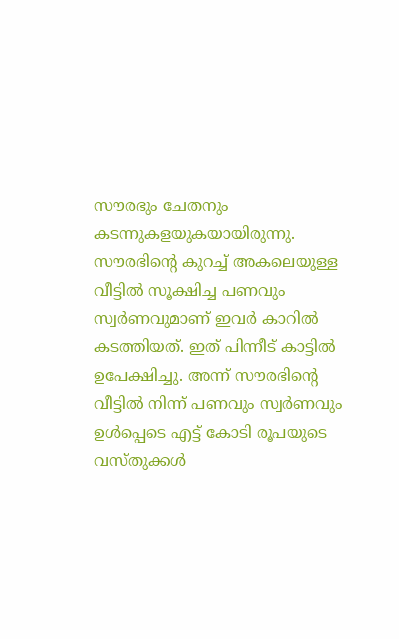സൗരഭും ചേതനും കടന്നുകളയുകയായിരുന്നു. സൗരഭിന്റെ കുറച്ച് അകലെയുള്ള വീട്ടില്‍ സൂക്ഷിച്ച പണവും സ്വര്‍ണവുമാണ് ഇവർ കാറിൽ കടത്തിയത്. ഇത് പിന്നീട് കാട്ടില്‍ ഉപേക്ഷിച്ചു. അന്ന് സൗരഭിന്റെ വീട്ടില്‍ നിന്ന് പണവും സ്വര്‍ണവും ഉള്‍പ്പെടെ എട്ട് കോടി രൂപയുടെ വസ്തുക്കൾ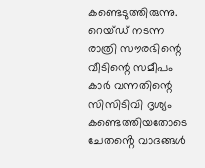കണ്ടെടുത്തിരുന്നു. റെയ്ഡ് നടന്ന രാത്രി സൗരഭിന്റെ വീടിന്റെ സമീപം കാര്‍ വന്നതിന്റെ സിസിടിവി ദൃശ്യം കണ്ടെത്തിയതോടെ ചേതൻ്റെ വാദങ്ങൾ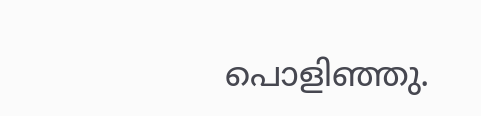പൊളിഞ്ഞു.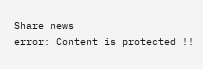Share news
error: Content is protected !!